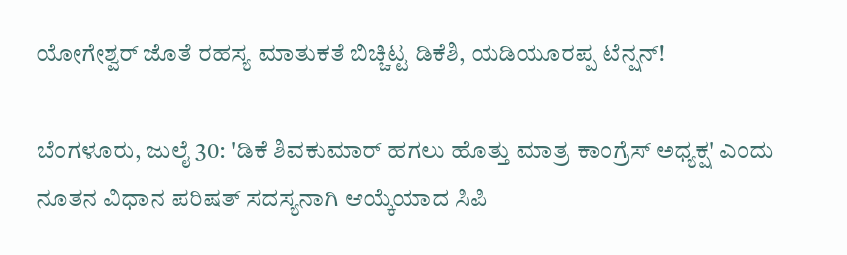ಯೋಗೇಶ್ವರ್ ಜೊತೆ ರಹಸ್ಯ ಮಾತುಕತೆ ಬಿಚ್ಚಿಟ್ಟ ಡಿಕೆಶಿ, ಯಡಿಯೂರಪ್ಪ ಟೆನ್ಷನ್!

ಬೆಂಗಳೂರು, ಜುಲೈ 30: 'ಡಿಕೆ ಶಿವಕುಮಾರ್ ಹಗಲು ಹೊತ್ತು ಮಾತ್ರ ಕಾಂಗ್ರೆಸ್ ಅಧ್ಯಕ್ಷ' ಎಂದು ನೂತನ ವಿಧಾನ ಪರಿಷತ್ ಸದಸ್ಯನಾಗಿ ಆಯ್ಕೆಯಾದ ಸಿಪಿ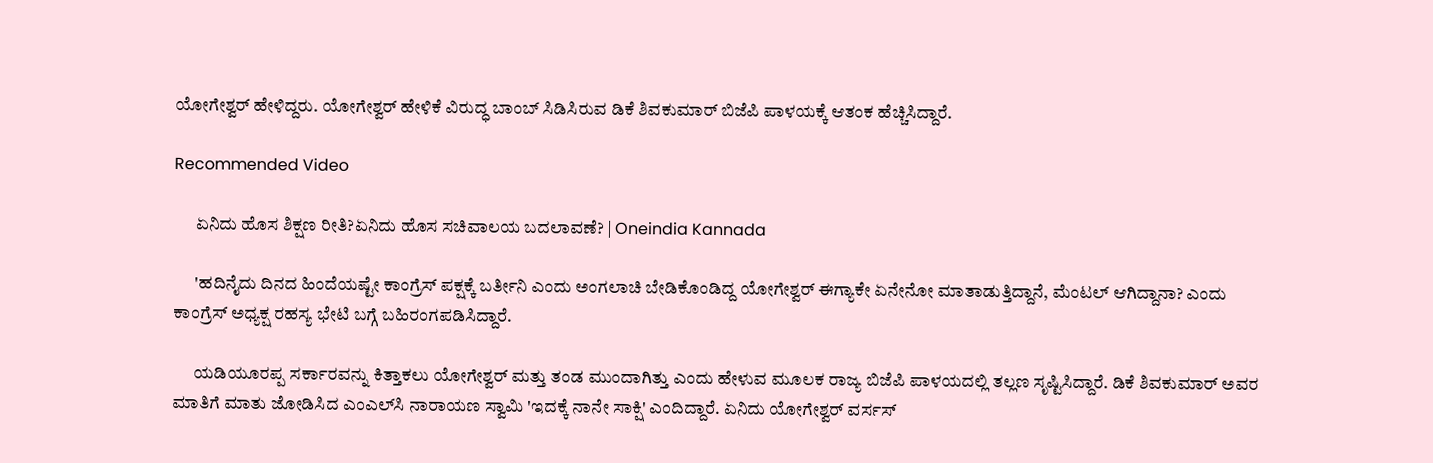ಯೋಗೇಶ್ವರ್ ಹೇಳಿದ್ದರು. ಯೋಗೇಶ್ವರ್ ಹೇಳಿಕೆ ವಿರುದ್ಧ ಬಾಂಬ್ ಸಿಡಿಸಿರುವ ಡಿಕೆ ಶಿವಕುಮಾರ್ ಬಿಜೆಪಿ ಪಾಳಯಕ್ಕೆ ಆತಂಕ ಹೆಚ್ಚಿಸಿದ್ದಾರೆ.

Recommended Video

      ಏನಿದು ಹೊಸ ಶಿಕ್ಷಣ ರೀತಿ?ಏನಿದು ಹೊಸ ಸಚಿವಾಲಯ ಬದಲಾವಣೆ? | Oneindia Kannada

      'ಹದಿನೈದು ದಿನದ ಹಿಂದೆಯಷ್ಟೇ ಕಾಂಗ್ರೆಸ್ ಪಕ್ಷಕ್ಕೆ ಬರ್ತೀನಿ ಎಂದು ಅಂಗಲಾಚಿ ಬೇಡಿಕೊಂಡಿದ್ದ ಯೋಗೇಶ್ವರ್ ಈಗ್ಯಾಕೇ ಏನೇನೋ ಮಾತಾಡುತ್ತಿದ್ದಾನೆ, ಮೆಂಟಲ್ ಆಗಿದ್ದಾನಾ? ಎಂದು ಕಾಂಗ್ರೆಸ್ ಅಧ್ಯಕ್ಷ ರಹಸ್ಯ ಭೇಟಿ ಬಗ್ಗೆ ಬಹಿರಂಗಪಡಿಸಿದ್ದಾರೆ.

      ಯಡಿಯೂರಪ್ಪ ಸರ್ಕಾರವನ್ನು ಕಿತ್ತಾಕಲು ಯೋಗೇಶ್ವರ್ ಮತ್ತು ತಂಡ ಮುಂದಾಗಿತ್ತು ಎಂದು ಹೇಳುವ ಮೂಲಕ ರಾಜ್ಯ ಬಿಜೆಪಿ ಪಾಳಯದಲ್ಲಿ ತಲ್ಲಣ ಸೃಷ್ಟಿಸಿದ್ದಾರೆ. ಡಿಕೆ ಶಿವಕುಮಾರ್ ಅವರ ಮಾತಿಗೆ ಮಾತು ಜೋಡಿಸಿದ ಎಂಎಲ್‌ಸಿ ನಾರಾಯಣ ಸ್ವಾಮಿ 'ಇದಕ್ಕೆ ನಾನೇ ಸಾಕ್ಷಿ' ಎಂದಿದ್ದಾರೆ. ಏನಿದು ಯೋಗೇಶ್ವರ್ ವರ್ಸಸ್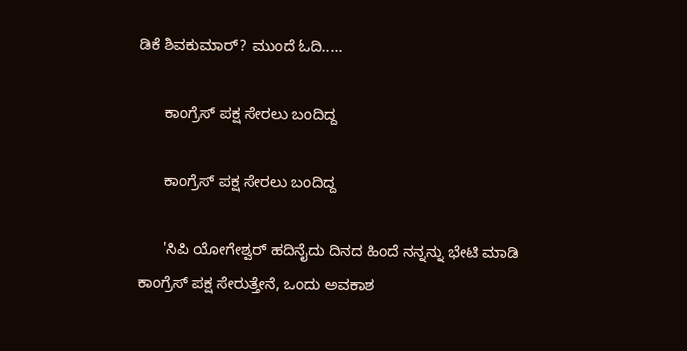ಡಿಕೆ ಶಿವಕುಮಾರ್? ಮುಂದೆ ಓದಿ.....

      ಕಾಂಗ್ರೆಸ್ ಪಕ್ಷ ಸೇರಲು ಬಂದಿದ್ದ

      ಕಾಂಗ್ರೆಸ್ ಪಕ್ಷ ಸೇರಲು ಬಂದಿದ್ದ

      'ಸಿಪಿ ಯೋಗೇಶ್ವರ್ ಹದಿನೈದು ದಿನದ ಹಿಂದೆ ನನ್ನನ್ನು ಭೇಟಿ ಮಾಡಿ ಕಾಂಗ್ರೆಸ್ ಪಕ್ಷ ಸೇರುತ್ತೇನೆ, ಒಂದು ಅವಕಾಶ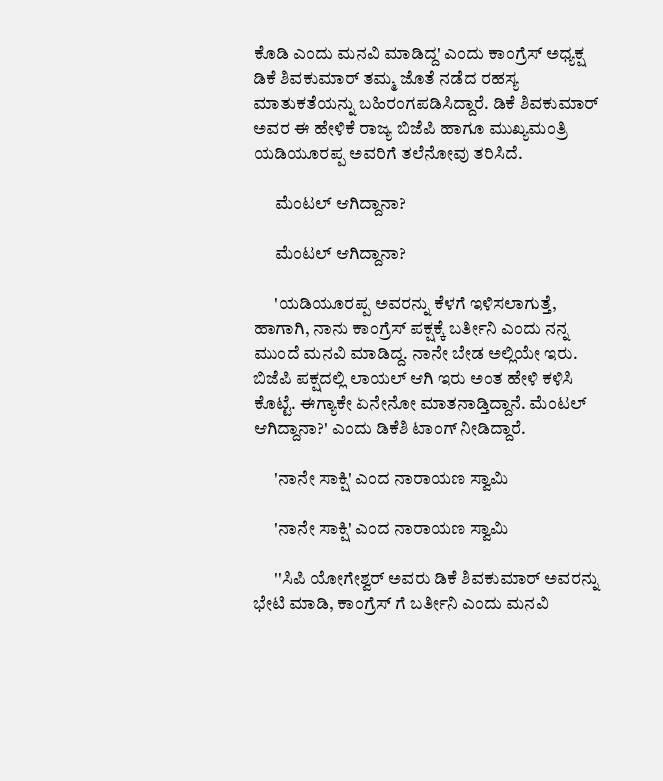ಕೊಡಿ ಎಂದು ಮನವಿ ಮಾಡಿದ್ದ' ಎಂದು ಕಾಂಗ್ರೆಸ್ ಅಧ್ಯಕ್ಷ ಡಿಕೆ ಶಿವಕುಮಾರ್ ತಮ್ಮ ಜೊತೆ ನಡೆದ ರಹಸ್ಯ ಮಾತುಕತೆಯನ್ನು ಬಹಿರಂಗಪಡಿಸಿದ್ದಾರೆ. ಡಿಕೆ ಶಿವಕುಮಾರ್ ಅವರ ಈ ಹೇಳಿಕೆ ರಾಜ್ಯ ಬಿಜೆಪಿ ಹಾಗೂ ಮುಖ್ಯಮಂತ್ರಿ ಯಡಿಯೂರಪ್ಪ ಅವರಿಗೆ ತಲೆನೋವು ತರಿಸಿದೆ.

      ಮೆಂಟಲ್ ಆಗಿದ್ದಾನಾ?

      ಮೆಂಟಲ್ ಆಗಿದ್ದಾನಾ?

      'ಯಡಿಯೂರಪ್ಪ ಅವರನ್ನು ಕೆಳಗೆ ಇಳಿಸಲಾಗುತ್ತೆ, ಹಾಗಾಗಿ, ನಾನು ಕಾಂಗ್ರೆಸ್ ಪಕ್ಷಕ್ಕೆ ಬರ್ತೀನಿ ಎಂದು ನನ್ನ ಮುಂದೆ ಮನವಿ ಮಾಡಿದ್ದ. ನಾನೇ ಬೇಡ ಅಲ್ಲಿಯೇ ಇರು. ಬಿಜೆಪಿ ಪಕ್ಷದಲ್ಲಿ ಲಾಯಲ್ ಆಗಿ ಇರು ಅಂತ ಹೇಳಿ ಕಳಿಸಿ ಕೊಟ್ಟೆ. ಈಗ್ಯಾಕೇ ಏನೇನೋ ಮಾತನಾಡ್ತಿದ್ದಾನೆ. ಮೆಂಟಲ್ ಆಗಿದ್ದಾನಾ?' ಎಂದು ಡಿಕೆಶಿ ಟಾಂಗ್ ನೀಡಿದ್ದಾರೆ.

      'ನಾನೇ ಸಾಕ್ಷಿ' ಎಂದ ನಾರಾಯಣ ಸ್ವಾಮಿ

      'ನಾನೇ ಸಾಕ್ಷಿ' ಎಂದ ನಾರಾಯಣ ಸ್ವಾಮಿ

      ''ಸಿಪಿ ಯೋಗೇಶ್ವರ್ ಅವರು ಡಿಕೆ ಶಿವಕುಮಾರ್ ಅವರನ್ನು ಭೇಟಿ ಮಾಡಿ, ಕಾಂಗ್ರೆಸ್ ಗೆ ಬರ್ತೀನಿ ಎಂದು ಮನವಿ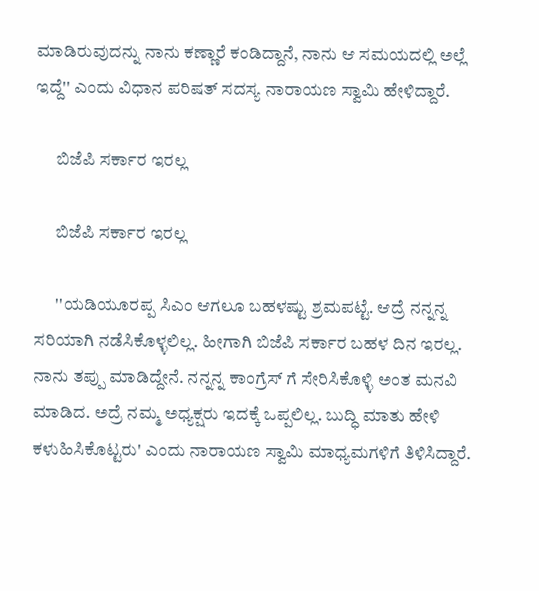ಮಾಡಿರುವುದನ್ನು ನಾನು ಕಣ್ಣಾರೆ ಕಂಡಿದ್ದಾನೆ, ನಾನು ಆ ಸಮಯದಲ್ಲಿ ಅಲ್ಲೆ ಇದ್ದೆ'' ಎಂದು ವಿಧಾನ ಪರಿಷತ್ ಸದಸ್ಯ ನಾರಾಯಣ ಸ್ವಾಮಿ ಹೇಳಿದ್ದಾರೆ.

      ಬಿಜೆಪಿ ಸರ್ಕಾರ ಇರಲ್ಲ

      ಬಿಜೆಪಿ ಸರ್ಕಾರ ಇರಲ್ಲ

      ''ಯಡಿಯೂರಪ್ಪ ಸಿಎಂ ಆಗಲೂ ಬಹಳಷ್ಟು ಶ್ರಮಪಟ್ಟೆ. ಆದ್ರೆ ನನ್ನನ್ನ ಸರಿಯಾಗಿ ನಡೆಸಿಕೊಳ್ಳಲಿಲ್ಲ. ಹೀಗಾಗಿ ಬಿಜೆಪಿ ಸರ್ಕಾರ‌ ಬಹಳ ದಿನ ಇರಲ್ಲ. ನಾನು ತಪ್ಪು ಮಾಡಿದ್ದೇನೆ. ನನ್ನನ್ನ ಕಾಂಗ್ರೆಸ್ ಗೆ ಸೇರಿಸಿಕೊಳ್ಳಿ ಅಂತ ಮನವಿ ಮಾಡಿದ. ಅದ್ರೆ ನಮ್ಮ ಅಧ್ಯಕ್ಷರು ಇದಕ್ಕೆ ಒಪ್ಪಲಿಲ್ಲ. ಬುದ್ಧಿ ಮಾತು ಹೇಳಿ ಕಳುಹಿಸಿಕೊಟ್ಟರು' ಎಂದು ನಾರಾಯಣ ಸ್ವಾಮಿ ಮಾಧ್ಯಮಗಳಿಗೆ ತಿಳಿಸಿದ್ದಾರೆ.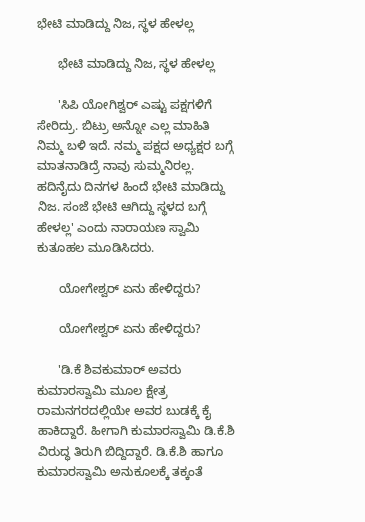ಭೇಟಿ ಮಾಡಿದ್ದು ನಿಜ, ಸ್ಥಳ ಹೇಳಲ್ಲ

      ಭೇಟಿ ಮಾಡಿದ್ದು ನಿಜ, ಸ್ಥಳ ಹೇಳಲ್ಲ

      'ಸಿಪಿ ಯೋಗಿಶ್ವರ್ ಎಷ್ಟು ಪಕ್ಷಗಳಿಗೆ ಸೇರಿದ್ರು. ಬಿಟ್ರು ಅನ್ನೋ ಎಲ್ಲ ಮಾಹಿತಿ ನಿಮ್ಮ ಬಳಿ ಇದೆ. ನಮ್ಮ ಪಕ್ಷದ ಅಧ್ಯಕ್ಷರ ಬಗ್ಗೆ ಮಾತನಾಡಿದ್ರೆ ನಾವು ಸುಮ್ಮನಿರಲ್ಲ. ಹದಿನೈದು ದಿನಗಳ ಹಿಂದೆ ಭೇಟಿ ಮಾಡಿದ್ದು ನಿಜ. ಸಂಜೆ ಭೇಟಿ ಆಗಿದ್ದು ಸ್ಥಳದ ಬಗ್ಗೆ ಹೇಳಲ್ಲ' ಎಂದು ನಾರಾಯಣ ಸ್ವಾಮಿ ಕುತೂಹಲ ಮೂಡಿಸಿದರು.

      ಯೋಗೇಶ್ವರ್ ಏನು ಹೇಳಿದ್ದರು?

      ಯೋಗೇಶ್ವರ್ ಏನು ಹೇಳಿದ್ದರು?

      'ಡಿ.ಕೆ ಶಿವಕುಮಾರ್ ಅವರು ಕುಮಾರಸ್ವಾಮಿ ಮೂಲ ಕ್ಷೇತ್ರ ರಾಮನಗರದಲ್ಲಿಯೇ ಅವರ ಬುಡಕ್ಕೆ ಕೈ ಹಾಕಿದ್ದಾರೆ. ಹೀಗಾಗಿ ಕುಮಾರಸ್ವಾಮಿ ಡಿ.ಕೆ.ಶಿ ವಿರುದ್ಧ ತಿರುಗಿ ಬಿದ್ದಿದ್ದಾರೆ. ಡಿ.ಕೆ.ಶಿ ಹಾಗೂ ಕುಮಾರಸ್ವಾಮಿ ಅನುಕೂಲಕ್ಕೆ ತಕ್ಕಂತೆ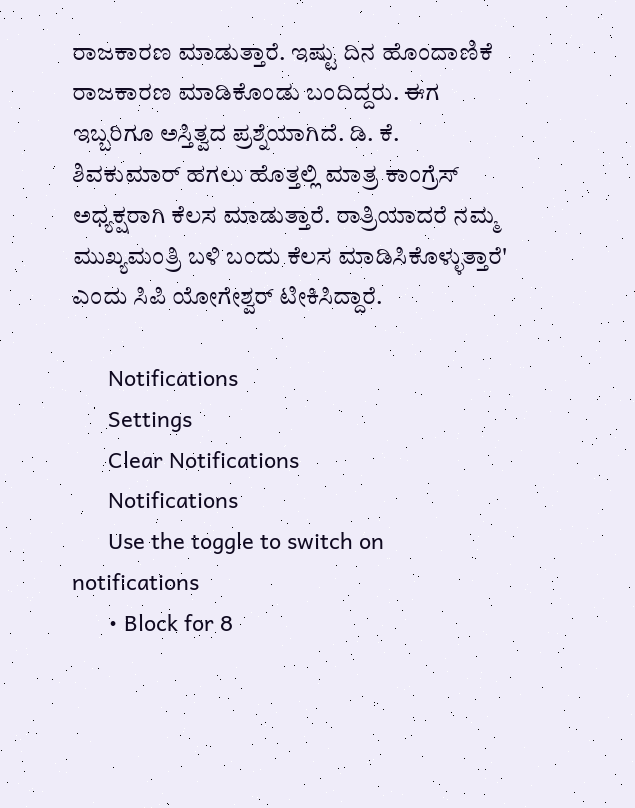ರಾಜಕಾರಣ ಮಾಡುತ್ತಾರೆ. ಇಷ್ಟು ದಿನ ಹೊಂದಾಣಿಕೆ ರಾಜಕಾರಣ ಮಾಡಿಕೊಂಡು ಬಂದಿದ್ದರು. ಈಗ ಇಬ್ಬರಿಗೂ ಅಸ್ತಿತ್ವದ ಪ್ರಶ್ನೆಯಾಗಿದೆ. ಡಿ. ಕೆ. ಶಿವಕುಮಾರ್ ಹಗಲು ಹೊತ್ತಲ್ಲಿ ಮಾತ್ರ ಕಾಂಗ್ರೆಸ್ ಅಧ್ಯಕ್ಷರಾಗಿ ಕೆಲಸ ಮಾಡುತ್ತಾರೆ. ರಾತ್ರಿಯಾದರೆ ನಮ್ಮ ಮುಖ್ಯಮಂತ್ರಿ ಬಳಿ ಬಂದು ಕೆಲಸ ಮಾಡಿಸಿಕೊಳ್ಳುತ್ತಾರೆ' ಎಂದು ಸಿಪಿ ಯೋಗೇಶ್ವರ್ ಟೀಕಿಸಿದ್ದಾರೆ.

      Notifications
      Settings
      Clear Notifications
      Notifications
      Use the toggle to switch on notifications
      • Block for 8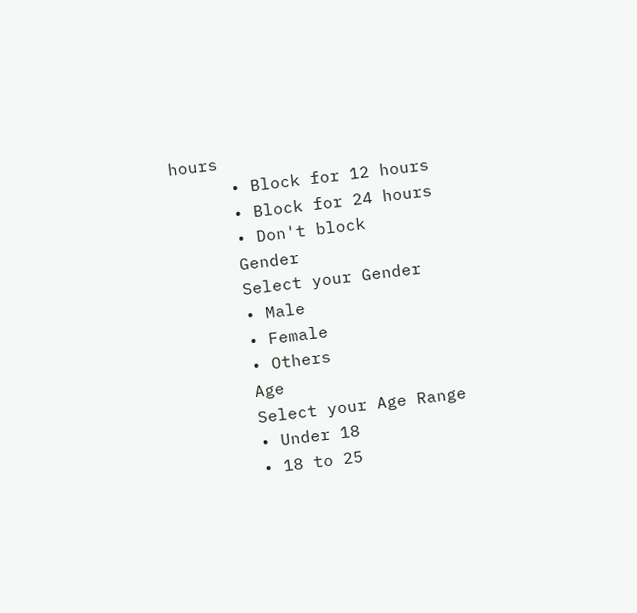hours
      • Block for 12 hours
      • Block for 24 hours
      • Don't block
      Gender
      Select your Gender
      • Male
      • Female
      • Others
      Age
      Select your Age Range
      • Under 18
      • 18 to 25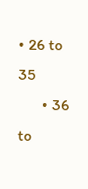• 26 to 35
      • 36 to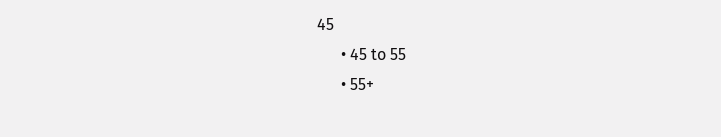45
      • 45 to 55
      • 55+